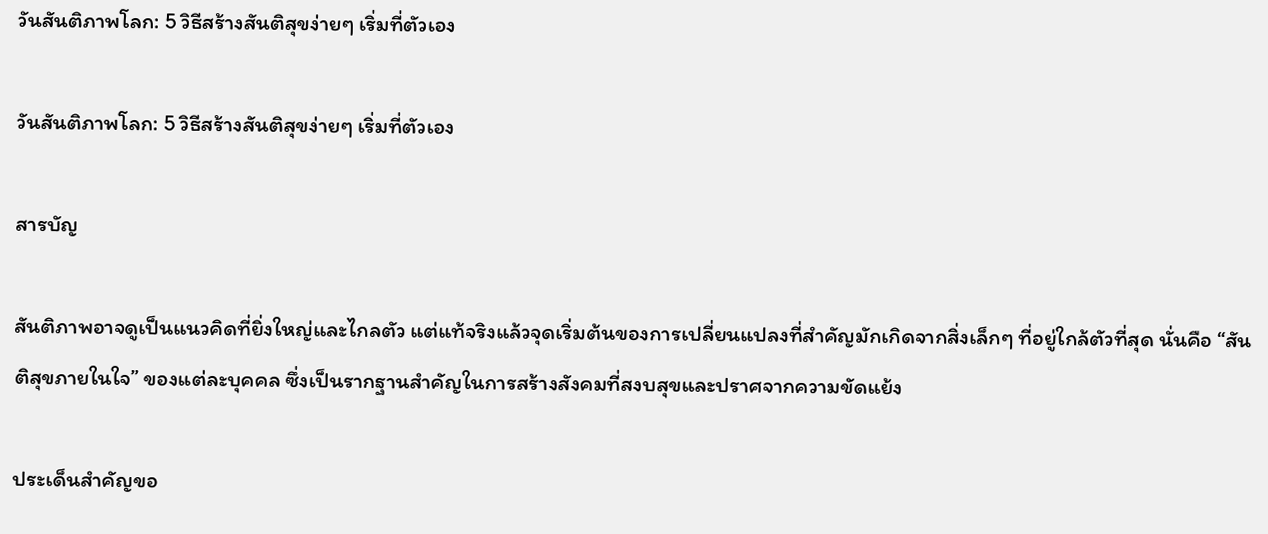วันสันติภาพโลก: 5 วิธีสร้างสันติสุขง่ายๆ เริ่มที่ตัวเอง

วันสันติภาพโลก: 5 วิธีสร้างสันติสุขง่ายๆ เริ่มที่ตัวเอง

สารบัญ

สันติภาพอาจดูเป็นแนวคิดที่ยิ่งใหญ่และไกลตัว แต่แท้จริงแล้วจุดเริ่มต้นของการเปลี่ยนแปลงที่สำคัญมักเกิดจากสิ่งเล็กๆ ที่อยู่ใกล้ตัวที่สุด นั่นคือ “สันติสุขภายในใจ” ของแต่ละบุคคล ซึ่งเป็นรากฐานสำคัญในการสร้างสังคมที่สงบสุขและปราศจากความขัดแย้ง

ประเด็นสำคัญขอ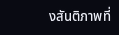งสันติภาพที่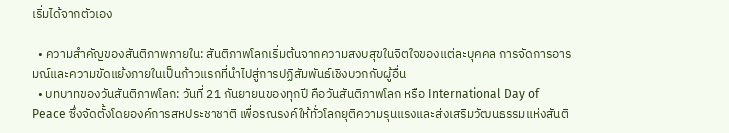เริ่มได้จากตัวเอง

  • ความสำคัญของสันติภาพภายใน: สันติภาพโลกเริ่มต้นจากความสงบสุขในจิตใจของแต่ละบุคคล การจัดการอารมณ์และความขัดแย้งภายในเป็นก้าวแรกที่นำไปสู่การปฏิสัมพันธ์เชิงบวกกับผู้อื่น
  • บทบาทของวันสันติภาพโลก: วันที่ 21 กันยายนของทุกปี คือวันสันติภาพโลก หรือ International Day of Peace ซึ่งจัดตั้งโดยองค์การสหประชาชาติ เพื่อรณรงค์ให้ทั่วโลกยุติความรุนแรงและส่งเสริมวัฒนธรรมแห่งสันติ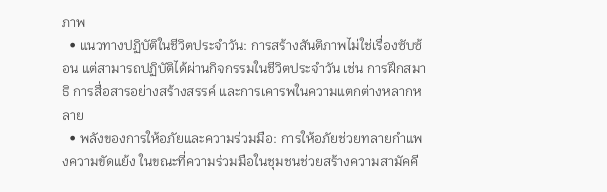ภาพ
  • แนวทางปฏิบัติในชีวิตประจำวัน: การสร้างสันติภาพไม่ใช่เรื่องซับซ้อน แต่สามารถปฏิบัติได้ผ่านกิจกรรมในชีวิตประจำวัน เช่น การฝึกสมาธิ การสื่อสารอย่างสร้างสรรค์ และการเคารพในความแตกต่างหลากหลาย
  • พลังของการให้อภัยและความร่วมมือ: การให้อภัยช่วยทลายกำแพงความขัดแย้ง ในขณะที่ความร่วมมือในชุมชนช่วยสร้างความสามัคคี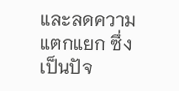และลดความแตกแยก ซึ่งเป็นปัจ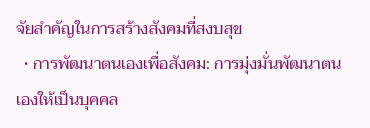จัยสำคัญในการสร้างสังคมที่สงบสุข
  • การพัฒนาตนเองเพื่อสังคม: การมุ่งมั่นพัฒนาตนเองให้เป็นบุคคล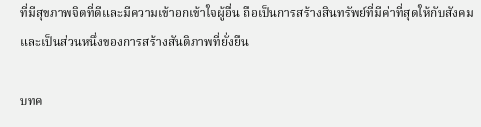ที่มีสุขภาพจิตที่ดีและมีความเข้าอกเข้าใจผู้อื่น ถือเป็นการสร้างสินทรัพย์ที่มีค่าที่สุดให้กับสังคมและเป็นส่วนหนึ่งของการสร้างสันติภาพที่ยั่งยืน

บทค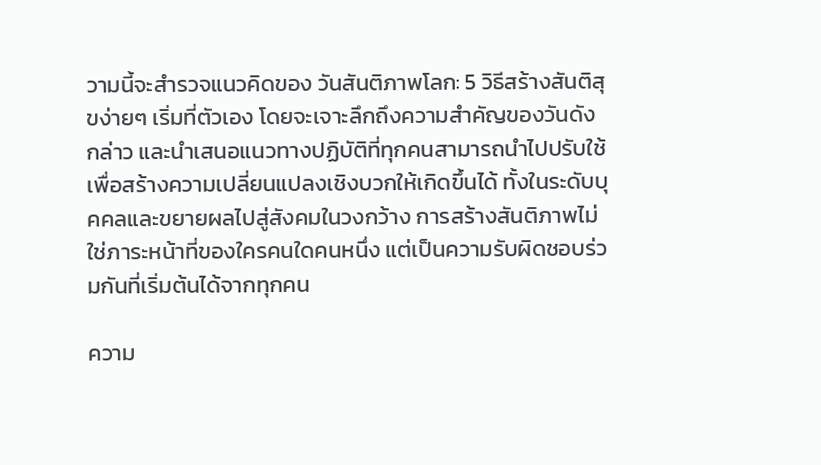วามนี้จะสำรวจแนวคิดของ วันสันติภาพโลก: 5 วิธีสร้างสันติสุขง่ายๆ เริ่มที่ตัวเอง โดยจะเจาะลึกถึงความสำคัญของวันดังกล่าว และนำเสนอแนวทางปฏิบัติที่ทุกคนสามารถนำไปปรับใช้เพื่อสร้างความเปลี่ยนแปลงเชิงบวกให้เกิดขึ้นได้ ทั้งในระดับบุคคลและขยายผลไปสู่สังคมในวงกว้าง การสร้างสันติภาพไม่ใช่ภาระหน้าที่ของใครคนใดคนหนึ่ง แต่เป็นความรับผิดชอบร่วมกันที่เริ่มต้นได้จากทุกคน

ความ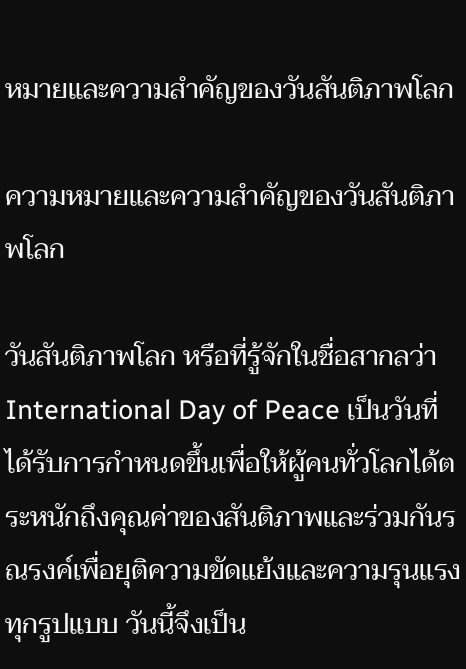หมายและความสำคัญของวันสันติภาพโลก

ความหมายและความสำคัญของวันสันติภาพโลก

วันสันติภาพโลก หรือที่รู้จักในชื่อสากลว่า International Day of Peace เป็นวันที่ได้รับการกำหนดขึ้นเพื่อให้ผู้คนทั่วโลกได้ตระหนักถึงคุณค่าของสันติภาพและร่วมกันรณรงค์เพื่อยุติความขัดแย้งและความรุนแรงทุกรูปแบบ วันนี้จึงเป็น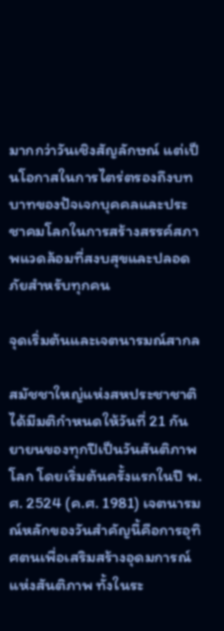มากกว่าวันเชิงสัญลักษณ์ แต่เป็นโอกาสในการไตร่ตรองถึงบทบาทของปัจเจกบุคคลและประชาคมโลกในการสร้างสรรค์สภาพแวดล้อมที่สงบสุขและปลอดภัยสำหรับทุกคน

จุดเริ่มต้นและเจตนารมณ์สากล

สมัชชาใหญ่แห่งสหประชาชาติได้มีมติกำหนดให้วันที่ 21 กันยายนของทุกปีเป็นวันสันติภาพโลก โดยเริ่มต้นครั้งแรกในปี พ.ศ. 2524 (ค.ศ. 1981) เจตนารมณ์หลักของวันสำคัญนี้คือการอุทิศตนเพื่อเสริมสร้างอุดมการณ์แห่งสันติภาพ ทั้งในระ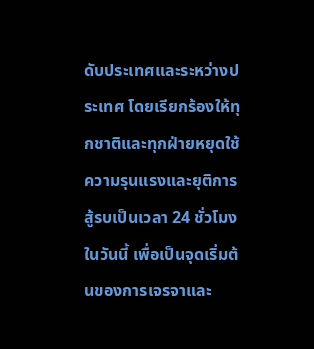ดับประเทศและระหว่างประเทศ โดยเรียกร้องให้ทุกชาติและทุกฝ่ายหยุดใช้ความรุนแรงและยุติการสู้รบเป็นเวลา 24 ชั่วโมงในวันนี้ เพื่อเป็นจุดเริ่มต้นของการเจรจาและ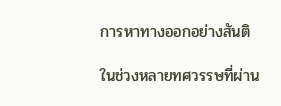การหาทางออกอย่างสันติ

ในช่วงหลายทศวรรษที่ผ่าน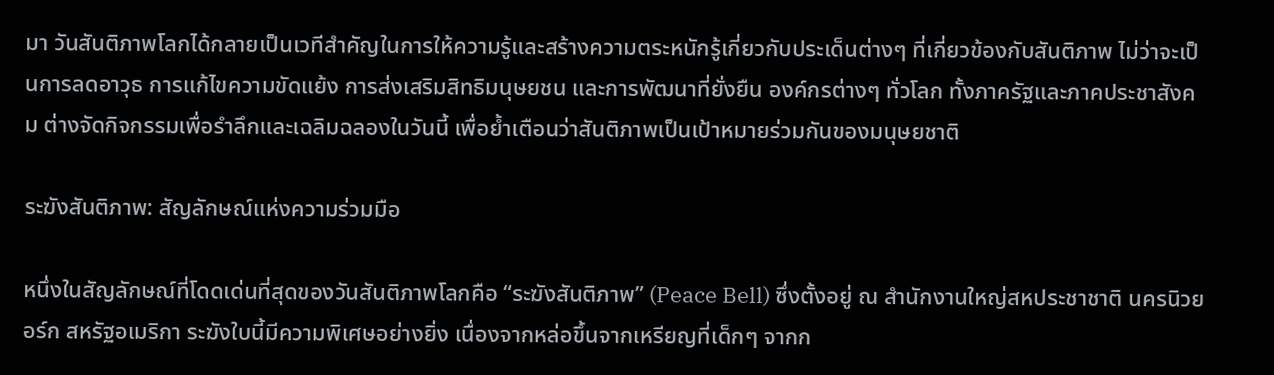มา วันสันติภาพโลกได้กลายเป็นเวทีสำคัญในการให้ความรู้และสร้างความตระหนักรู้เกี่ยวกับประเด็นต่างๆ ที่เกี่ยวข้องกับสันติภาพ ไม่ว่าจะเป็นการลดอาวุธ การแก้ไขความขัดแย้ง การส่งเสริมสิทธิมนุษยชน และการพัฒนาที่ยั่งยืน องค์กรต่างๆ ทั่วโลก ทั้งภาครัฐและภาคประชาสังคม ต่างจัดกิจกรรมเพื่อรำลึกและเฉลิมฉลองในวันนี้ เพื่อย้ำเตือนว่าสันติภาพเป็นเป้าหมายร่วมกันของมนุษยชาติ

ระฆังสันติภาพ: สัญลักษณ์แห่งความร่วมมือ

หนึ่งในสัญลักษณ์ที่โดดเด่นที่สุดของวันสันติภาพโลกคือ “ระฆังสันติภาพ” (Peace Bell) ซึ่งตั้งอยู่ ณ สำนักงานใหญ่สหประชาชาติ นครนิวยอร์ก สหรัฐอเมริกา ระฆังใบนี้มีความพิเศษอย่างยิ่ง เนื่องจากหล่อขึ้นจากเหรียญที่เด็กๆ จากก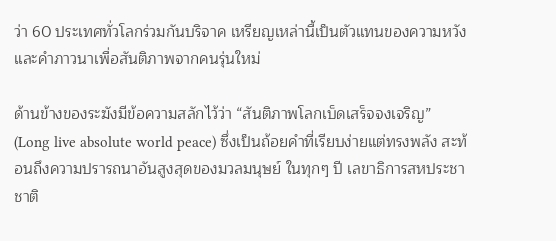ว่า 60 ประเทศทั่วโลกร่วมกันบริจาค เหรียญเหล่านี้เป็นตัวแทนของความหวังและคำภาวนาเพื่อสันติภาพจากคนรุ่นใหม่

ด้านข้างของระฆังมีข้อความสลักไว้ว่า “สันติภาพโลกเบ็ดเสร็จจงเจริญ” (Long live absolute world peace) ซึ่งเป็นถ้อยคำที่เรียบง่ายแต่ทรงพลัง สะท้อนถึงความปรารถนาอันสูงสุดของมวลมนุษย์ ในทุกๆ ปี เลขาธิการสหประชาชาติ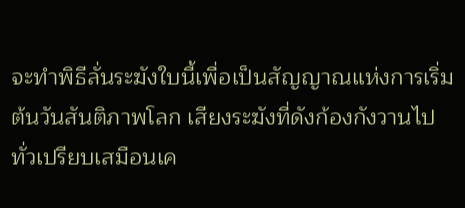จะทำพิธีลั่นระฆังใบนี้เพื่อเป็นสัญญาณแห่งการเริ่มต้นวันสันติภาพโลก เสียงระฆังที่ดังก้องกังวานไปทั่วเปรียบเสมือนเค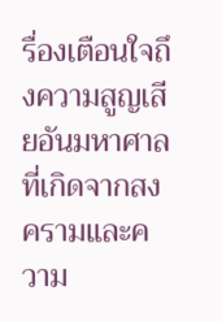รื่องเตือนใจถึงความสูญเสียอันมหาศาลที่เกิดจากสงครามและความ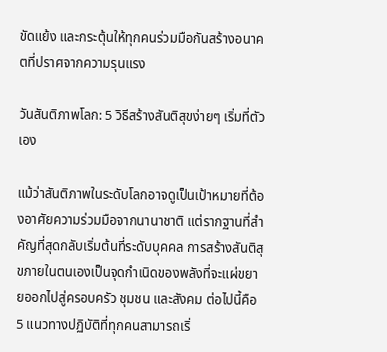ขัดแย้ง และกระตุ้นให้ทุกคนร่วมมือกันสร้างอนาคตที่ปราศจากความรุนแรง

วันสันติภาพโลก: 5 วิธีสร้างสันติสุขง่ายๆ เริ่มที่ตัวเอง

แม้ว่าสันติภาพในระดับโลกอาจดูเป็นเป้าหมายที่ต้องอาศัยความร่วมมือจากนานาชาติ แต่รากฐานที่สำคัญที่สุดกลับเริ่มต้นที่ระดับบุคคล การสร้างสันติสุขภายในตนเองเป็นจุดกำเนิดของพลังที่จะแผ่ขยายออกไปสู่ครอบครัว ชุมชน และสังคม ต่อไปนี้คือ 5 แนวทางปฏิบัติที่ทุกคนสามารถเริ่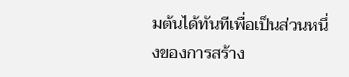มต้นได้ทันทีเพื่อเป็นส่วนหนึ่งของการสร้าง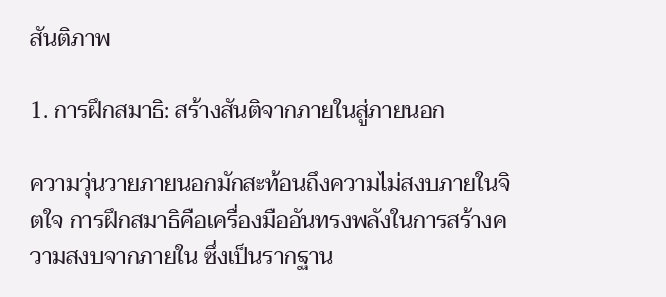สันติภาพ

1. การฝึกสมาธิ: สร้างสันติจากภายในสู่ภายนอก

ความวุ่นวายภายนอกมักสะท้อนถึงความไม่สงบภายในจิตใจ การฝึกสมาธิคือเครื่องมืออันทรงพลังในการสร้างความสงบจากภายใน ซึ่งเป็นรากฐาน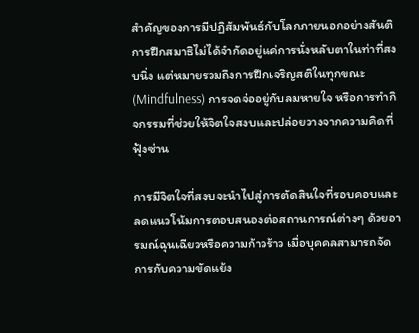สำคัญของการมีปฏิสัมพันธ์กับโลกภายนอกอย่างสันติ การฝึกสมาธิไม่ได้จำกัดอยู่แค่การนั่งหลับตาในท่าที่สงบนิ่ง แต่หมายรวมถึงการฝึกเจริญสติในทุกขณะ (Mindfulness) การจดจ่ออยู่กับลมหายใจ หรือการทำกิจกรรมที่ช่วยให้จิตใจสงบและปล่อยวางจากความคิดที่ฟุ้งซ่าน

การมีจิตใจที่สงบจะนำไปสู่การตัดสินใจที่รอบคอบและลดแนวโน้มการตอบสนองต่อสถานการณ์ต่างๆ ด้วยอารมณ์ฉุนเฉียวหรือความก้าวร้าว เมื่อบุคคลสามารถจัดการกับความขัดแย้ง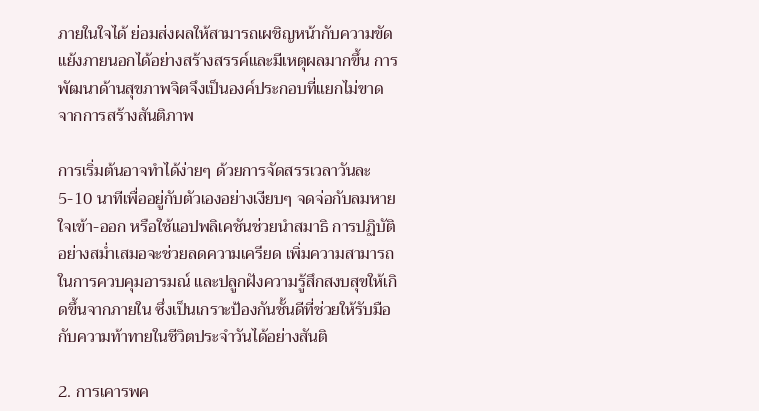ภายในใจได้ ย่อมส่งผลให้สามารถเผชิญหน้ากับความขัดแย้งภายนอกได้อย่างสร้างสรรค์และมีเหตุผลมากขึ้น การพัฒนาด้านสุขภาพจิตจึงเป็นองค์ประกอบที่แยกไม่ขาดจากการสร้างสันติภาพ

การเริ่มต้นอาจทำได้ง่ายๆ ด้วยการจัดสรรเวลาวันละ 5-10 นาทีเพื่ออยู่กับตัวเองอย่างเงียบๆ จดจ่อกับลมหายใจเข้า-ออก หรือใช้แอปพลิเคชันช่วยนำสมาธิ การปฏิบัติอย่างสม่ำเสมอจะช่วยลดความเครียด เพิ่มความสามารถในการควบคุมอารมณ์ และปลูกฝังความรู้สึกสงบสุขให้เกิดขึ้นจากภายใน ซึ่งเป็นเกราะป้องกันชั้นดีที่ช่วยให้รับมือกับความท้าทายในชีวิตประจำวันได้อย่างสันติ

2. การเคารพค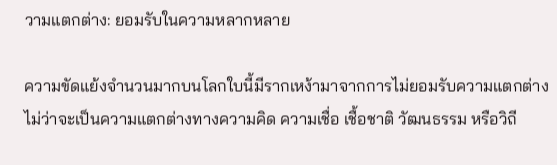วามแตกต่าง: ยอมรับในความหลากหลาย

ความขัดแย้งจำนวนมากบนโลกใบนี้มีรากเหง้ามาจากการไม่ยอมรับความแตกต่าง ไม่ว่าจะเป็นความแตกต่างทางความคิด ความเชื่อ เชื้อชาติ วัฒนธรรม หรือวิถี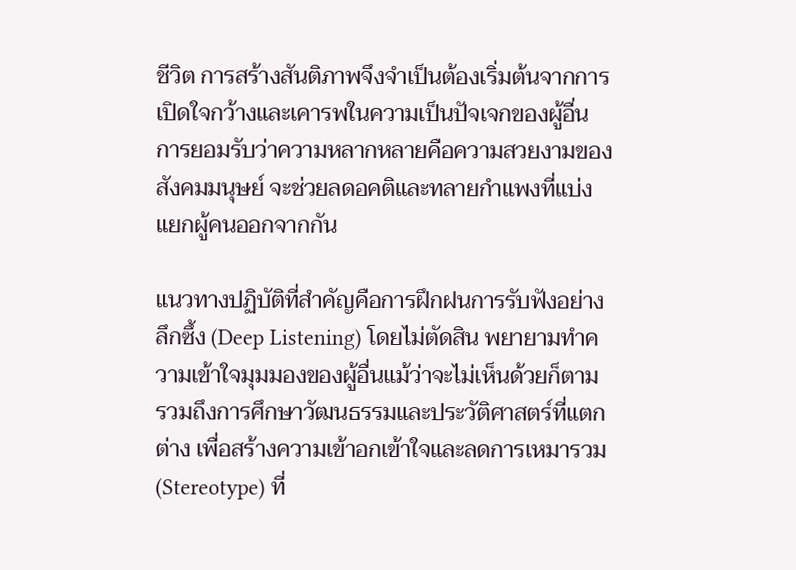ชีวิต การสร้างสันติภาพจึงจำเป็นต้องเริ่มต้นจากการเปิดใจกว้างและเคารพในความเป็นปัจเจกของผู้อื่น การยอมรับว่าความหลากหลายคือความสวยงามของสังคมมนุษย์ จะช่วยลดอคติและทลายกำแพงที่แบ่งแยกผู้คนออกจากกัน

แนวทางปฏิบัติที่สำคัญคือการฝึกฝนการรับฟังอย่างลึกซึ้ง (Deep Listening) โดยไม่ตัดสิน พยายามทำความเข้าใจมุมมองของผู้อื่นแม้ว่าจะไม่เห็นด้วยก็ตาม รวมถึงการศึกษาวัฒนธรรมและประวัติศาสตร์ที่แตกต่าง เพื่อสร้างความเข้าอกเข้าใจและลดการเหมารวม (Stereotype) ที่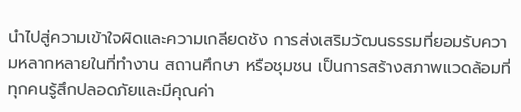นำไปสู่ความเข้าใจผิดและความเกลียดชัง การส่งเสริมวัฒนธรรมที่ยอมรับความหลากหลายในที่ทำงาน สถานศึกษา หรือชุมชน เป็นการสร้างสภาพแวดล้อมที่ทุกคนรู้สึกปลอดภัยและมีคุณค่า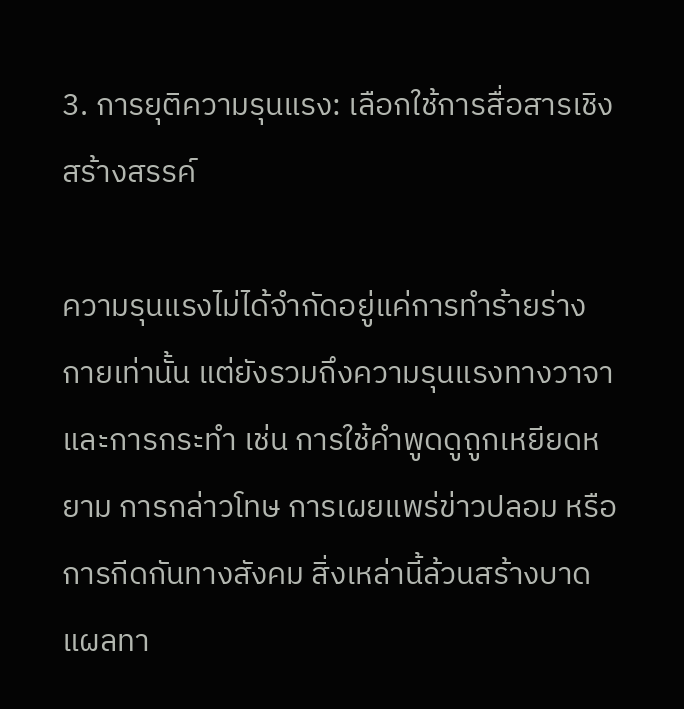3. การยุติความรุนแรง: เลือกใช้การสื่อสารเชิงสร้างสรรค์

ความรุนแรงไม่ได้จำกัดอยู่แค่การทำร้ายร่างกายเท่านั้น แต่ยังรวมถึงความรุนแรงทางวาจาและการกระทำ เช่น การใช้คำพูดดูถูกเหยียดหยาม การกล่าวโทษ การเผยแพร่ข่าวปลอม หรือการกีดกันทางสังคม สิ่งเหล่านี้ล้วนสร้างบาดแผลทา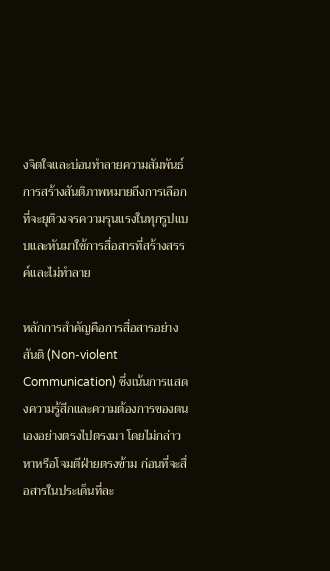งจิตใจและบ่อนทำลายความสัมพันธ์ การสร้างสันติภาพหมายถึงการเลือกที่จะยุติวงจรความรุนแรงในทุกรูปแบบและหันมาใช้การสื่อสารที่สร้างสรรค์และไม่ทำลาย

หลักการสำคัญคือการสื่อสารอย่างสันติ (Non-violent Communication) ซึ่งเน้นการแสดงความรู้สึกและความต้องการของตนเองอย่างตรงไปตรงมา โดยไม่กล่าวหาหรือโจมตีฝ่ายตรงข้าม ก่อนที่จะสื่อสารในประเด็นที่ละ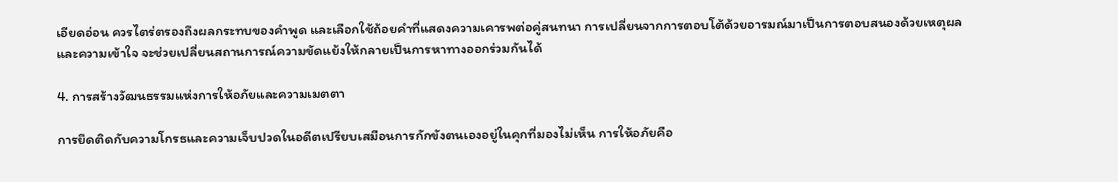เอียดอ่อน ควรไตร่ตรองถึงผลกระทบของคำพูด และเลือกใช้ถ้อยคำที่แสดงความเคารพต่อคู่สนทนา การเปลี่ยนจากการตอบโต้ด้วยอารมณ์มาเป็นการตอบสนองด้วยเหตุผลและความเข้าใจ จะช่วยเปลี่ยนสถานการณ์ความขัดแย้งให้กลายเป็นการหาทางออกร่วมกันได้

4. การสร้างวัฒนธรรมแห่งการให้อภัยและความเมตตา

การยึดติดกับความโกรธและความเจ็บปวดในอดีตเปรียบเสมือนการกักขังตนเองอยู่ในคุกที่มองไม่เห็น การให้อภัยคือ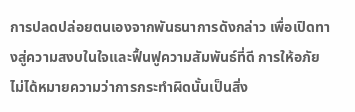การปลดปล่อยตนเองจากพันธนาการดังกล่าว เพื่อเปิดทางสู่ความสงบในใจและฟื้นฟูความสัมพันธ์ที่ดี การให้อภัยไม่ได้หมายความว่าการกระทำผิดนั้นเป็นสิ่ง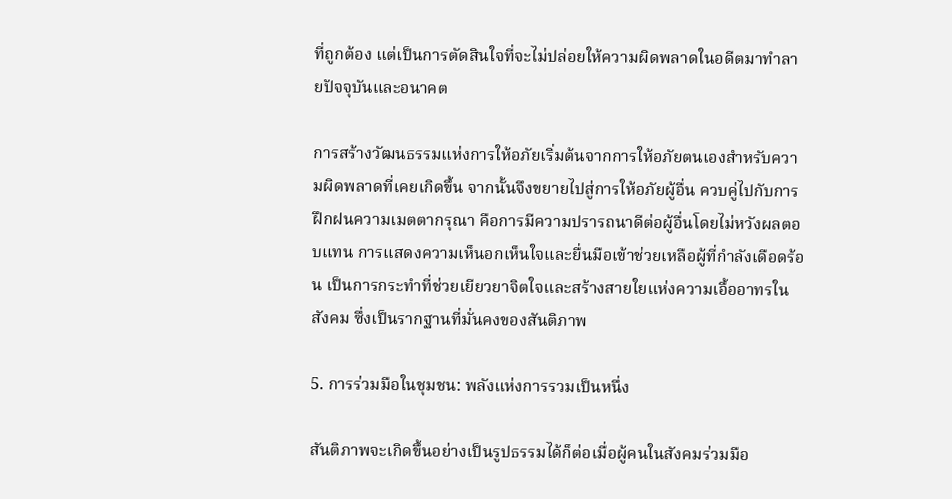ที่ถูกต้อง แต่เป็นการตัดสินใจที่จะไม่ปล่อยให้ความผิดพลาดในอดีตมาทำลายปัจจุบันและอนาคต

การสร้างวัฒนธรรมแห่งการให้อภัยเริ่มต้นจากการให้อภัยตนเองสำหรับความผิดพลาดที่เคยเกิดขึ้น จากนั้นจึงขยายไปสู่การให้อภัยผู้อื่น ควบคู่ไปกับการฝึกฝนความเมตตากรุณา คือการมีความปรารถนาดีต่อผู้อื่นโดยไม่หวังผลตอบแทน การแสดงความเห็นอกเห็นใจและยื่นมือเข้าช่วยเหลือผู้ที่กำลังเดือดร้อน เป็นการกระทำที่ช่วยเยียวยาจิตใจและสร้างสายใยแห่งความเอื้ออาทรในสังคม ซึ่งเป็นรากฐานที่มั่นคงของสันติภาพ

5. การร่วมมือในชุมชน: พลังแห่งการรวมเป็นหนึ่ง

สันติภาพจะเกิดขึ้นอย่างเป็นรูปธรรมได้ก็ต่อเมื่อผู้คนในสังคมร่วมมือ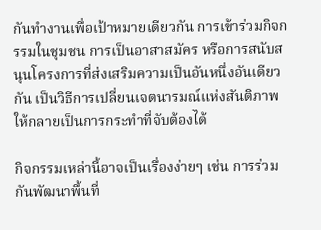กันทำงานเพื่อเป้าหมายเดียวกัน การเข้าร่วมกิจกรรมในชุมชน การเป็นอาสาสมัคร หรือการสนับสนุนโครงการที่ส่งเสริมความเป็นอันหนึ่งอันเดียวกัน เป็นวิธีการเปลี่ยนเจตนารมณ์แห่งสันติภาพให้กลายเป็นการกระทำที่จับต้องได้

กิจกรรมเหล่านี้อาจเป็นเรื่องง่ายๆ เช่น การร่วมกันพัฒนาพื้นที่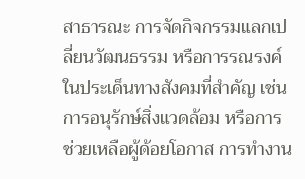สาธารณะ การจัดกิจกรรมแลกเปลี่ยนวัฒนธรรม หรือการรณรงค์ในประเด็นทางสังคมที่สำคัญ เช่น การอนุรักษ์สิ่งแวดล้อม หรือการช่วยเหลือผู้ด้อยโอกาส การทำงาน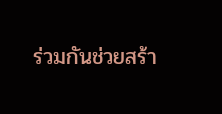ร่วมกันช่วยสร้า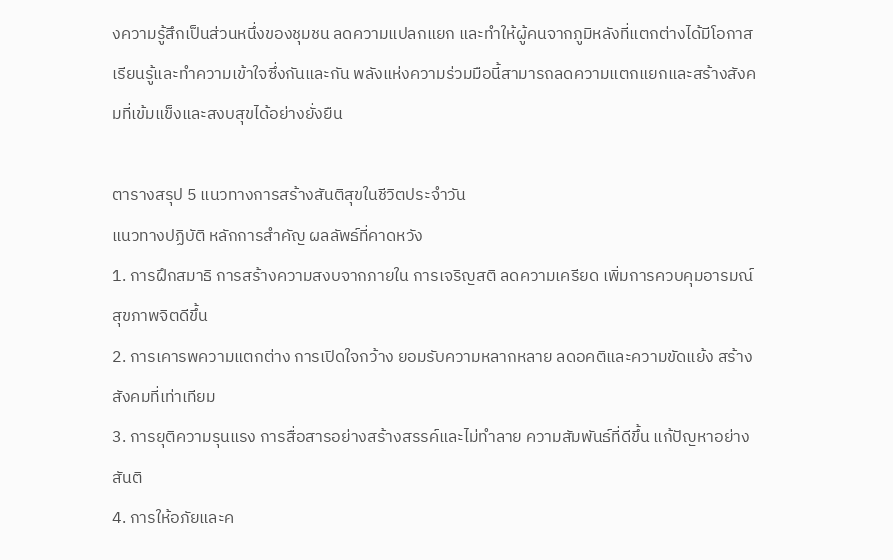งความรู้สึกเป็นส่วนหนึ่งของชุมชน ลดความแปลกแยก และทำให้ผู้คนจากภูมิหลังที่แตกต่างได้มีโอกาสเรียนรู้และทำความเข้าใจซึ่งกันและกัน พลังแห่งความร่วมมือนี้สามารถลดความแตกแยกและสร้างสังคมที่เข้มแข็งและสงบสุขได้อย่างยั่งยืน

ตารางสรุป 5 แนวทางการสร้างสันติสุขในชีวิตประจำวัน
แนวทางปฏิบัติ หลักการสำคัญ ผลลัพธ์ที่คาดหวัง
1. การฝึกสมาธิ การสร้างความสงบจากภายใน การเจริญสติ ลดความเครียด เพิ่มการควบคุมอารมณ์ สุขภาพจิตดีขึ้น
2. การเคารพความแตกต่าง การเปิดใจกว้าง ยอมรับความหลากหลาย ลดอคติและความขัดแย้ง สร้างสังคมที่เท่าเทียม
3. การยุติความรุนแรง การสื่อสารอย่างสร้างสรรค์และไม่ทำลาย ความสัมพันธ์ที่ดีขึ้น แก้ปัญหาอย่างสันติ
4. การให้อภัยและค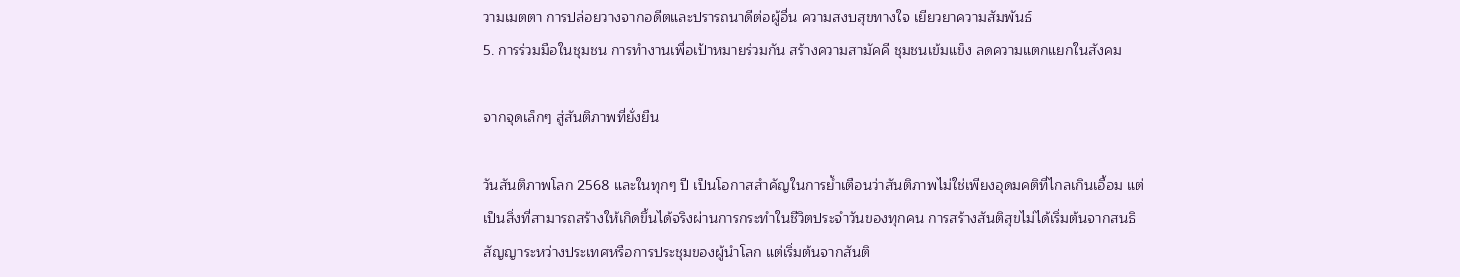วามเมตตา การปล่อยวางจากอดีตและปรารถนาดีต่อผู้อื่น ความสงบสุขทางใจ เยียวยาความสัมพันธ์
5. การร่วมมือในชุมชน การทำงานเพื่อเป้าหมายร่วมกัน สร้างความสามัคคี ชุมชนเข้มแข็ง ลดความแตกแยกในสังคม

จากจุดเล็กๆ สู่สันติภาพที่ยั่งยืน

วันสันติภาพโลก 2568 และในทุกๆ ปี เป็นโอกาสสำคัญในการย้ำเตือนว่าสันติภาพไม่ใช่เพียงอุดมคติที่ไกลเกินเอื้อม แต่เป็นสิ่งที่สามารถสร้างให้เกิดขึ้นได้จริงผ่านการกระทำในชีวิตประจำวันของทุกคน การสร้างสันติสุขไม่ได้เริ่มต้นจากสนธิสัญญาระหว่างประเทศหรือการประชุมของผู้นำโลก แต่เริ่มต้นจากสันติ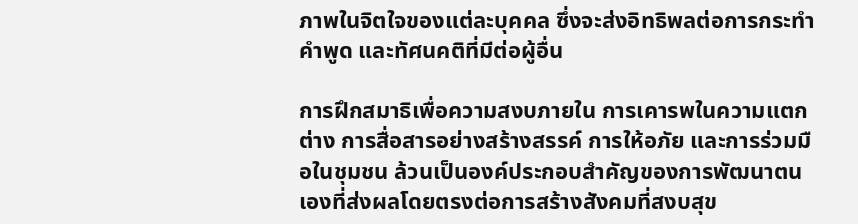ภาพในจิตใจของแต่ละบุคคล ซึ่งจะส่งอิทธิพลต่อการกระทำ คำพูด และทัศนคติที่มีต่อผู้อื่น

การฝึกสมาธิเพื่อความสงบภายใน การเคารพในความแตกต่าง การสื่อสารอย่างสร้างสรรค์ การให้อภัย และการร่วมมือในชุมชน ล้วนเป็นองค์ประกอบสำคัญของการพัฒนาตนเองที่ส่งผลโดยตรงต่อการสร้างสังคมที่สงบสุข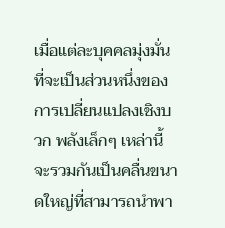เมื่อแต่ละบุคคลมุ่งมั่นที่จะเป็นส่วนหนึ่งของการเปลี่ยนแปลงเชิงบวก พลังเล็กๆ เหล่านี้จะรวมกันเป็นคลื่นขนาดใหญ่ที่สามารถนำพา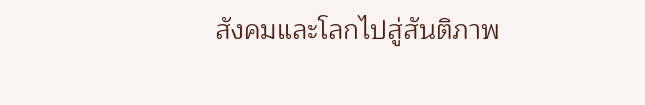สังคมและโลกไปสู่สันติภาพ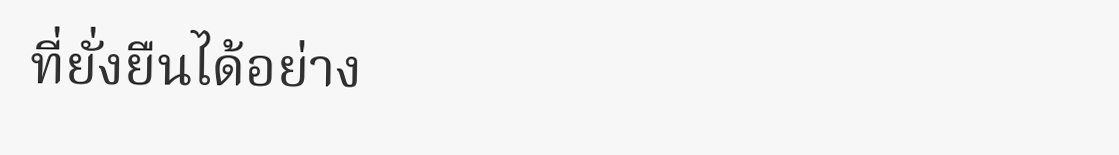ที่ยั่งยืนได้อย่าง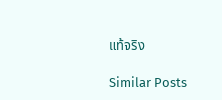แท้จริง

Similar Posts